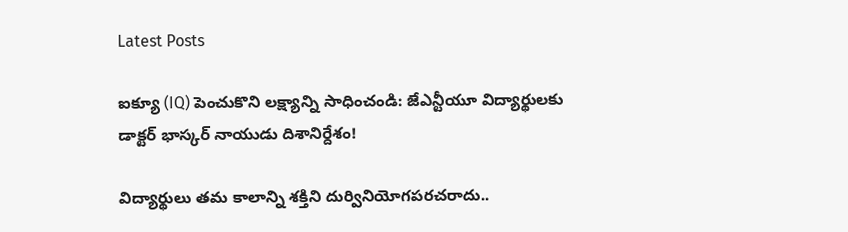Latest Posts

ఐక్యూ (IQ) పెంచుకొని లక్ష్యాన్ని సాధించండి: జేఎన్టీయూ విద్యార్థులకు డాక్టర్ భాస్కర్ నాయుడు దిశానిర్దేశం!

విద్యార్థులు తమ కాలాన్ని శక్తిని దుర్వినియోగపరచరాదు..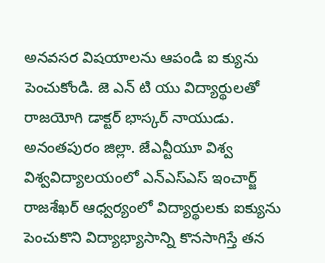అనవసర విషయాలను ఆపండి ఐ క్యును పెంచుకోండి. జె ఎన్ టి యు విద్యార్థులతో రాజయోగి డాక్టర్ భాస్కర్ నాయుడు. అనంతపురం జిల్లా. జేఎన్టీయూ విశ్వ విశ్వవిద్యాలయంలో ఎన్ఎస్ఎస్ ఇంచార్జ్ రాజశేఖర్ ఆధ్వర్యంలో విద్యార్థులకు ఐక్యును పెంచుకొని విద్యాభ్యాసాన్ని కొనసాగిస్తే తన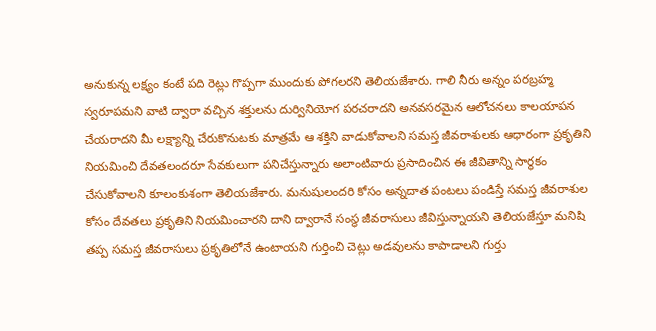అనుకున్న లక్ష్యం కంటే పది రెట్లు గొప్పగా ముందుకు పోగలరని తెలియజేశారు. గాలి నీరు అన్నం పరబ్రహ్మ స్వరూపమని వాటి ద్వారా వచ్చిన శక్తులను దుర్వినియోగ పరచరాదని అనవసరమైన ఆలోచనలు కాలయాపన చేయరాదని మీ లక్ష్యాన్ని చేరుకొనుటకు మాత్రమే ఆ శక్తిని వాడుకోవాలని సమస్త జీవరాశులకు ఆధారంగా ప్రకృతిని నియమించి దేవతలందరూ సేవకులుగా పనిచేస్తున్నారు అలాంటివారు ప్రసాదించిన ఈ జీవితాన్ని సార్థకం చేసుకోవాలని కూలంకుశంగా తెలియజేశారు. మనుషులందరి కోసం అన్నదాత పంటలు పండిస్తే సమస్త జీవరాశుల కోసం దేవతలు ప్రకృతిని నియమించారని దాని ద్వారానే సంస్థ జీవరాసులు జీవిస్తున్నాయని తెలియజేస్తూ మనిషి తప్ప సమస్త జీవరాసులు ప్రకృతిలోనే ఉంటాయని గుర్తించి చెట్లు అడవులను కాపాడాలని గుర్తు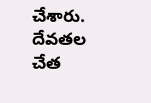చేశారు. దేవతల చేత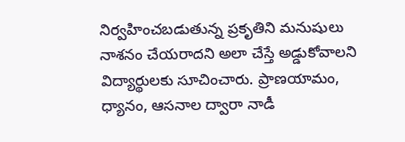నిర్వహించబడుతున్న ప్రకృతిని మనుషులు నాశనం చేయరాదని అలా చేస్తే అడ్డుకోవాలని విద్యార్థులకు సూచించారు. ప్రాణయామం, ధ్యానం, ఆసనాల ద్వారా నాడీ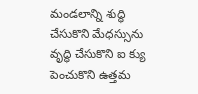మండలాన్ని శుద్ధి చేసుకొని మేధస్సును వృద్ధి చేసుకొని ఐ క్యు పెంచుకొని ఉత్తమ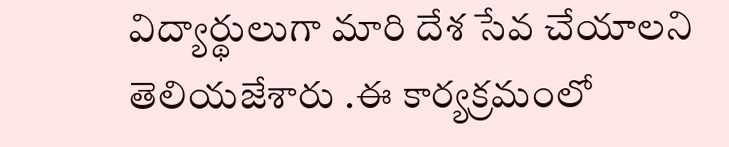విద్యార్థులుగా మారి దేశ సేవ చేయాలని తెలియజేశారు .ఈ కార్యక్రమంలో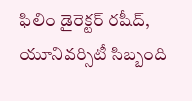ఫిలిం డైరెక్టర్ రషీద్, యూనివర్సిటీ సిబ్బంది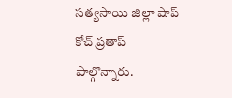సత్యసాయి జిల్లా షాప్ కోచ్ ప్రతాప్ పాల్గొన్నారు.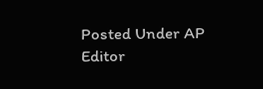Posted Under AP
Editor